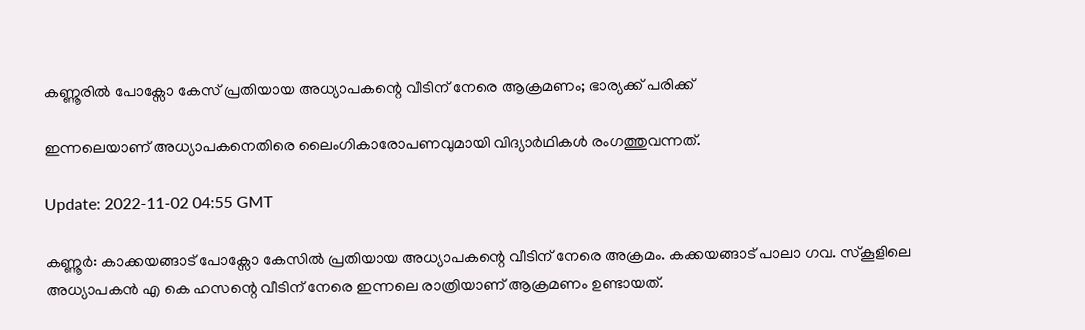കണ്ണൂരിൽ പോക്സോ കേസ് പ്രതിയായ അധ്യാപകന്റെ വീടിന് നേരെ ആക്രമണം; ഭാര്യക്ക് പരിക്ക്

ഇന്നലെയാണ് അധ്യാപകനെതിരെ ലൈംഗികാരോപണവുമായി വിദ്യാര്‍ഥികള്‍ രംഗത്തുവന്നത്.

Update: 2022-11-02 04:55 GMT

കണ്ണൂർ: കാക്കയങ്ങാട് പോക്സോ കേസിൽ പ്രതിയായ അധ്യാപകന്റെ വീടിന് നേരെ അക്രമം. കക്കയങ്ങാട് പാലാ ഗവ. സ്കൂളിലെ അധ്യാപകൻ എ കെ ഹസന്റെ വീടിന് നേരെ ഇന്നലെ രാത്രിയാണ് ആക്രമണം ഉണ്ടായത്.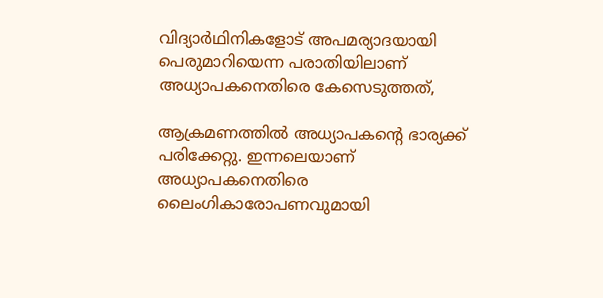വിദ്യാർഥിനികളോട് അപമര്യാദയായി പെരുമാറിയെന്ന പരാതിയിലാണ് അധ്യാപകനെതിരെ കേസെടുത്തത്,

ആക്രമണത്തിൽ അധ്യാപകന്റെ ഭാര്യക്ക് പരിക്കേറ്റു. ഇന്നലെയാണ് അധ്യാപകനെതിരെ ലൈംഗികാരോപണവുമായി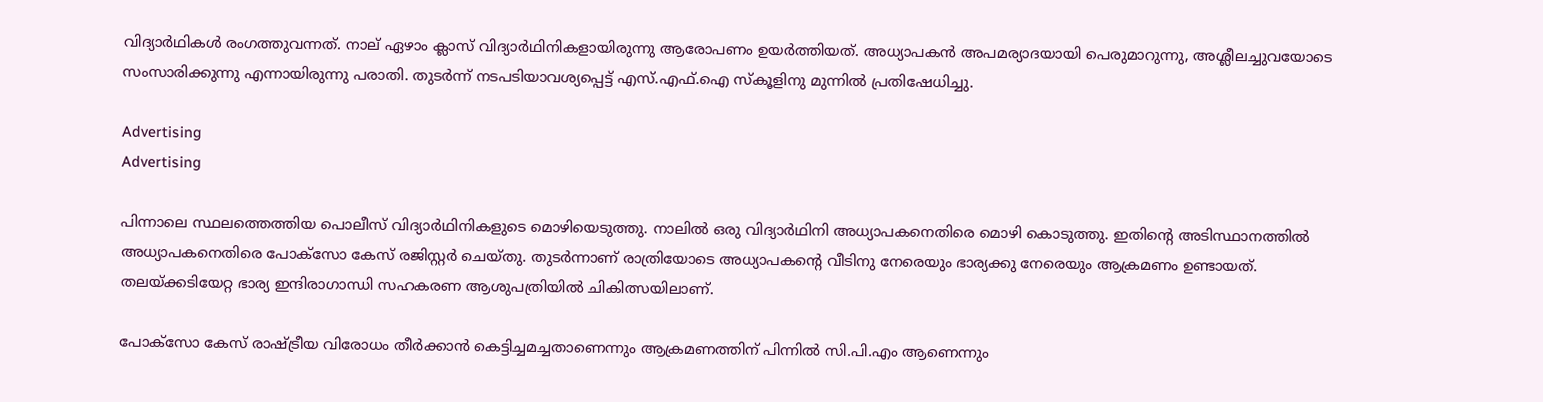വിദ്യാര്‍ഥികള്‍ രംഗത്തുവന്നത്. നാല് ഏഴാം ക്ലാസ് വിദ്യാര്‍ഥിനികളായിരുന്നു ആരോപണം ഉയർത്തിയത്. അധ്യാപകന്‍ അപമര്യാദയായി പെരുമാറുന്നു, അശ്ലീലച്ചുവയോടെ സംസാരിക്കുന്നു എന്നായിരുന്നു പരാതി. തുടര്‍ന്ന് നടപടിയാവശ്യപ്പെട്ട് എസ്.എഫ്.ഐ സ്‌കൂളിനു മുന്നില്‍ പ്രതിഷേധിച്ചു.

Advertising
Advertising

പിന്നാലെ സ്ഥലത്തെത്തിയ പൊലീസ് വിദ്യാര്‍ഥിനികളുടെ മൊഴിയെടുത്തു. നാലില്‍ ഒരു വിദ്യാര്‍ഥിനി അധ്യാപകനെതിരെ മൊഴി കൊടുത്തു. ഇതിന്റെ അടിസ്ഥാനത്തില്‍ അധ്യാപകനെതിരെ പോക്‌സോ കേസ് രജിസ്റ്റര്‍ ചെയ്തു. തുടര്‍ന്നാണ് രാത്രിയോടെ അധ്യാപകന്റെ വീടിനു നേരെയും ഭാര്യക്കു നേരെയും ആക്രമണം ഉണ്ടായത്. തലയ്ക്കടിയേറ്റ ഭാര്യ ഇന്ദിരാഗാന്ധി സഹകരണ ആശുപത്രിയില്‍ ചികിത്സയിലാണ്.

പോക്സോ കേസ് രാഷ്ട്രീയ വിരോധം തീർക്കാൻ കെട്ടിച്ചമച്ചതാണെന്നും ആക്രമണത്തിന് പിന്നിൽ സി.പി.എം ആണെന്നും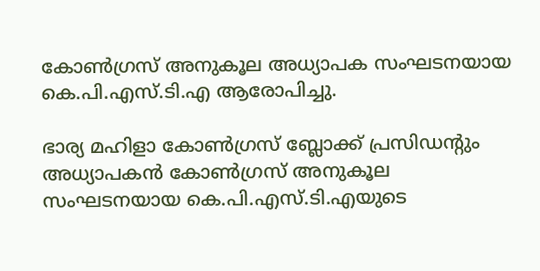കോണ്‍ഗ്രസ് അനുകൂല അധ്യാപക സംഘടനയായ കെ.പി.എസ്.ടി.എ ആരോപിച്ചു.

ഭാര്യ മഹിളാ കോണ്‍ഗ്രസ് ബ്ലോക്ക് പ്രസിഡന്റും അധ്യാപകന്‍ കോണ്‍ഗ്രസ് അനുകൂല സംഘടനയായ കെ.പി.എസ്.ടി.എയുടെ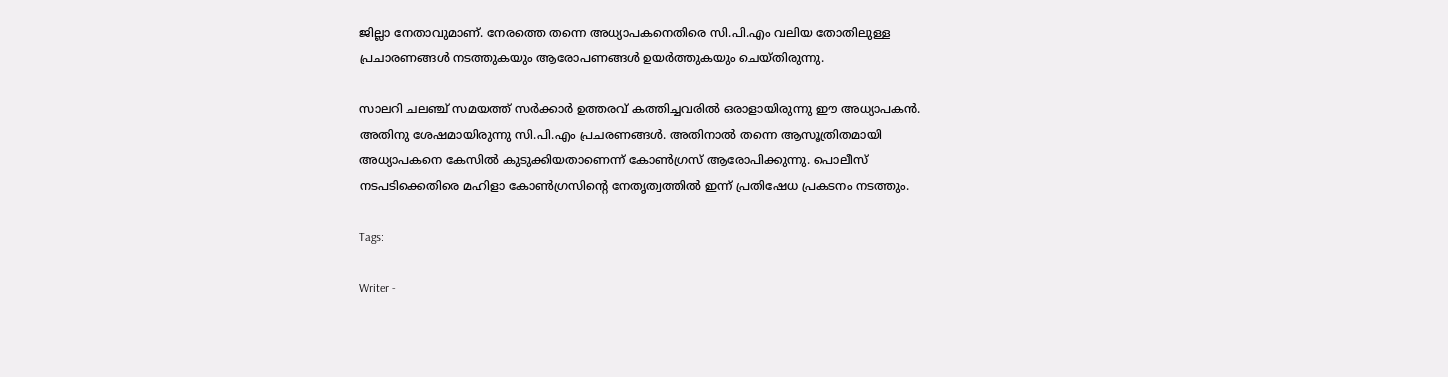ജില്ലാ നേതാവുമാണ്. നേരത്തെ തന്നെ അധ്യാപകനെതിരെ സി.പി.എം വലിയ തോതിലുള്ള പ്രചാരണങ്ങള്‍ നടത്തുകയും ആരോപണങ്ങള്‍ ഉയര്‍ത്തുകയും ചെയ്തിരുന്നു.

സാലറി ചലഞ്ച് സമയത്ത് സര്‍ക്കാര്‍ ഉത്തരവ് കത്തിച്ചവരില്‍ ഒരാളായിരുന്നു ഈ അധ്യാപകന്‍. അതിനു ശേഷമായിരുന്നു സി.പി.എം പ്രചരണങ്ങൾ. അതിനാല്‍ തന്നെ ആസൂത്രിതമായി അധ്യാപകനെ കേസില്‍ കുടുക്കിയതാണെന്ന് കോണ്‍ഗ്രസ് ആരോപിക്കുന്നു. പൊലീസ് നടപടിക്കെതിരെ മഹിളാ കോണ്‍ഗ്രസിന്റെ നേതൃത്വത്തില്‍ ഇന്ന് പ്രതിഷേധ പ്രകടനം നടത്തും.

Tags:

Writer -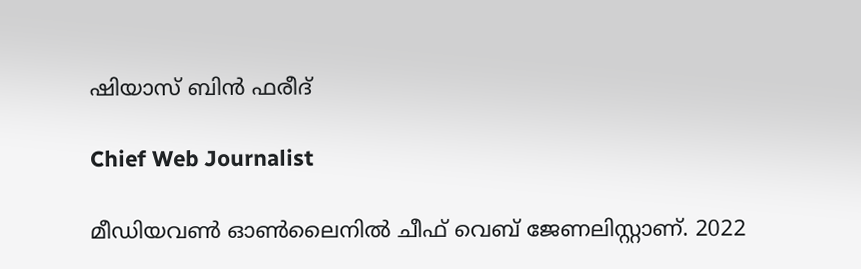ഷിയാസ് ബിന്‍ ഫരീദ്

Chief Web Journalist

മീഡിയവണ്‍ ഓണ്‍ലൈനില്‍ ചീഫ് വെബ് ജേണലിസ്റ്റാണ്. 2022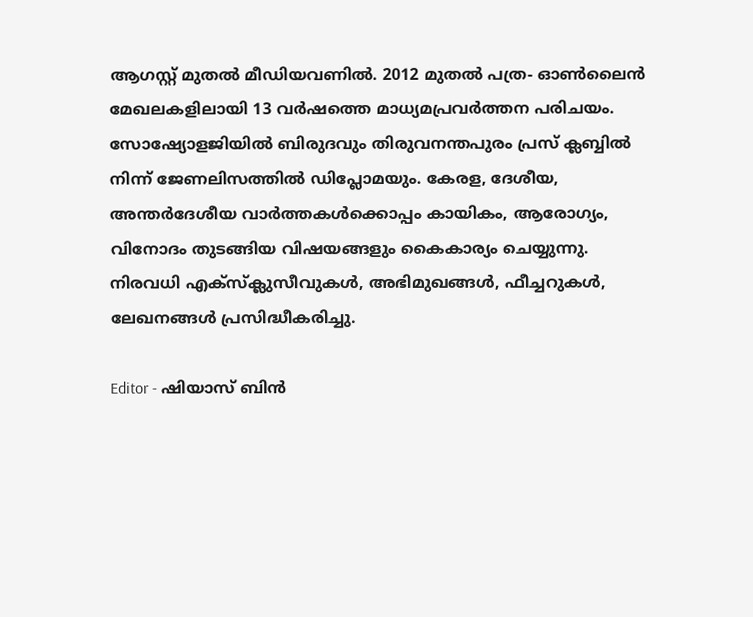ആഗസ്റ്റ് മുതല്‍ മീഡിയവണില്‍. 2012 മുതല്‍ പത്ര- ഓണ്‍ലൈന്‍ മേഖലകളിലായി 13 വര്‍ഷത്തെ മാധ്യമപ്രവര്‍ത്തന പരിചയം. സോഷ്യോളജിയില്‍ ബിരുദവും തിരുവനന്തപുരം പ്രസ് ക്ലബ്ബില്‍ നിന്ന് ജേണലിസത്തില്‍ ഡിപ്ലോമയും. കേരള, ദേശീയ, അന്തര്‍ദേശീയ വാര്‍ത്തകള്‍ക്കൊപ്പം കായികം, ആരോഗ്യം, വിനോദം തുടങ്ങിയ വിഷയങ്ങളും കൈകാര്യം ചെയ്യുന്നു. നിരവധി എക്സ്ക്ലുസീവുകള്‍, അഭിമുഖങ്ങള്‍, ഫീച്ചറുകള്‍, ലേഖനങ്ങള്‍ പ്രസിദ്ധീകരിച്ചു.

Editor - ഷിയാസ് ബിന്‍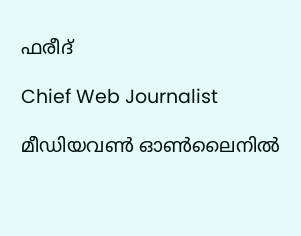ഫരീദ്

Chief Web Journalist

മീഡിയവണ്‍ ഓണ്‍ലൈനില്‍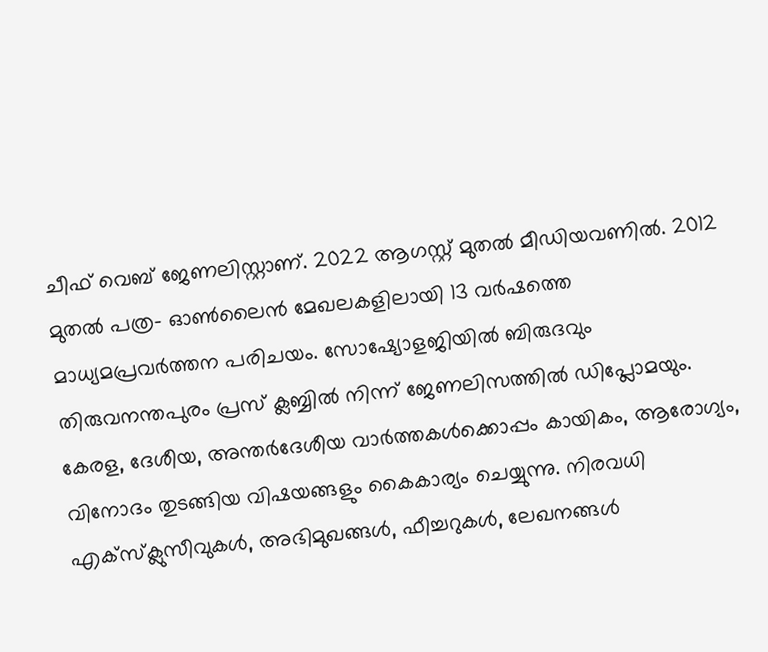ചീഫ് വെബ് ജേണലിസ്റ്റാണ്. 2022 ആഗസ്റ്റ് മുതല്‍ മീഡിയവണില്‍. 2012 മുതല്‍ പത്ര- ഓണ്‍ലൈന്‍ മേഖലകളിലായി 13 വര്‍ഷത്തെ മാധ്യമപ്രവര്‍ത്തന പരിചയം. സോഷ്യോളജിയില്‍ ബിരുദവും തിരുവനന്തപുരം പ്രസ് ക്ലബ്ബില്‍ നിന്ന് ജേണലിസത്തില്‍ ഡിപ്ലോമയും. കേരള, ദേശീയ, അന്തര്‍ദേശീയ വാര്‍ത്തകള്‍ക്കൊപ്പം കായികം, ആരോഗ്യം, വിനോദം തുടങ്ങിയ വിഷയങ്ങളും കൈകാര്യം ചെയ്യുന്നു. നിരവധി എക്സ്ക്ലുസീവുകള്‍, അഭിമുഖങ്ങള്‍, ഫീച്ചറുകള്‍, ലേഖനങ്ങള്‍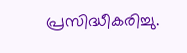പ്രസിദ്ധീകരിച്ചു.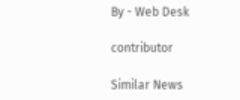By - Web Desk

contributor

Similar News